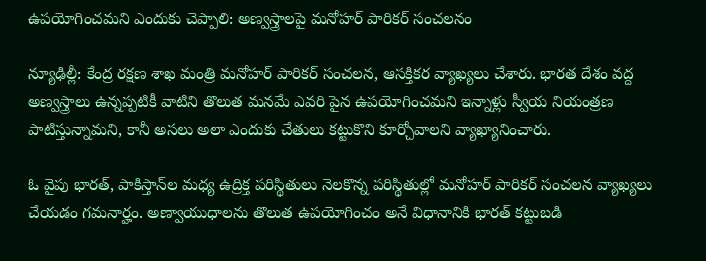ఉపయోగించమని ఎందుకు చెప్పాలి: అణ్వస్త్రాలపై మనోహర్ పారికర్ సంచలనం

న్యూఢిల్లీ: కేంద్ర రక్షణ శాఖ మంత్రి మనోహర్ పారికర్ సంచలన, ఆసక్తికర వ్యాఖ్యలు చేశారు. భారత దేశం వద్ద అణ్వస్త్రాలు ఉన్నప్పటికీ వాటిని తొలుత మనమే ఎవరి పైన ఉపయోగించమని ఇన్నాళ్లు స్వీయ నియంత్రణ పాటిస్తున్నామని, కానీ అసలు అలా ఎందుకు చేతులు కట్టుకొని కూర్చోవాలని వ్యాఖ్యానించారు.

ఓ వైపు భారత్, పాకిస్తాన్‌ల మధ్య ఉద్రిక్త పరిస్థితులు నెలకొన్న పరిస్థితుల్లో మనోహర్ పారికర్ సంచలన వ్యాఖ్యలు చేయడం గమనార్హం. అణ్వాయుధాలను తొలుత ఉపయోగించం అనే విధానానికి భారత్‌ కట్టుబడి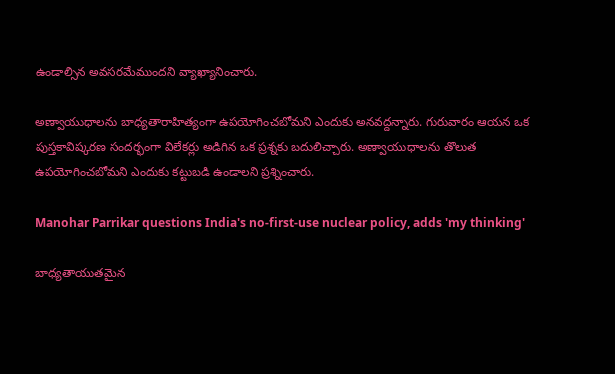ఉండాల్సిన అవసరమేముందని వ్యాఖ్యానించారు.

అణ్వాయుధాలను బాధ్యతారాహిత్యంగా ఉపయోగించబోమని ఎందుకు అనవద్దన్నారు. గురువారం ఆయన ఒక పుస్తకావిష్కరణ సందర్భంగా విలేకర్లు అడిగిన ఒక ప్రశ్నకు బదులిచ్చారు. అణ్వాయుధాలను తొలుత ఉపయోగించబోమని ఎందుకు కట్టుబడి ఉండాలని ప్రశ్నించారు.

Manohar Parrikar questions India's no-first-use nuclear policy, adds 'my thinking'

బాధ్యతాయుతమైన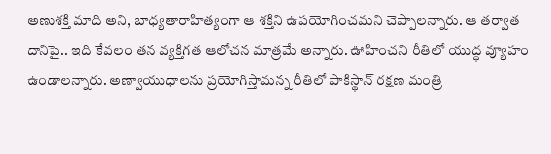అణుశక్తి మాది అని, బాధ్యతారాహిత్యంగా ఆ శక్తిని ఉపయోగించమని చెప్పాలన్నారు. ఆ తర్వాత దానిపై.. ఇది కేవలం తన వ్యక్తిగత ఆలోచన మాత్రమే అన్నారు. ఊహించని రీతిలో యుద్ధ వ్యూహం ఉండాలన్నారు. అణ్వాయుధాలను ప్రయోగిస్తామన్న రీతిలో పాకిస్థాన్‌ రక్షణ మంత్రి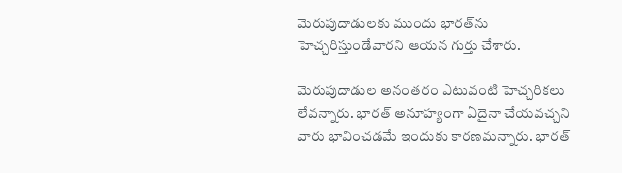మెరుపుదాడులకు ముందు భారత్‌ను హెచ్చరిస్తుండేవారని ఆయన గుర్తు చేశారు.

మెరుపుదాడుల అనంతరం ఎటువంటి హెచ్చరికలు లేవన్నారు. భారత్‌ అనూహ్యంగా ఏదైనా చేయవచ్చని వారు భావించడమే ఇందుకు కారణమన్నారు. భారత్‌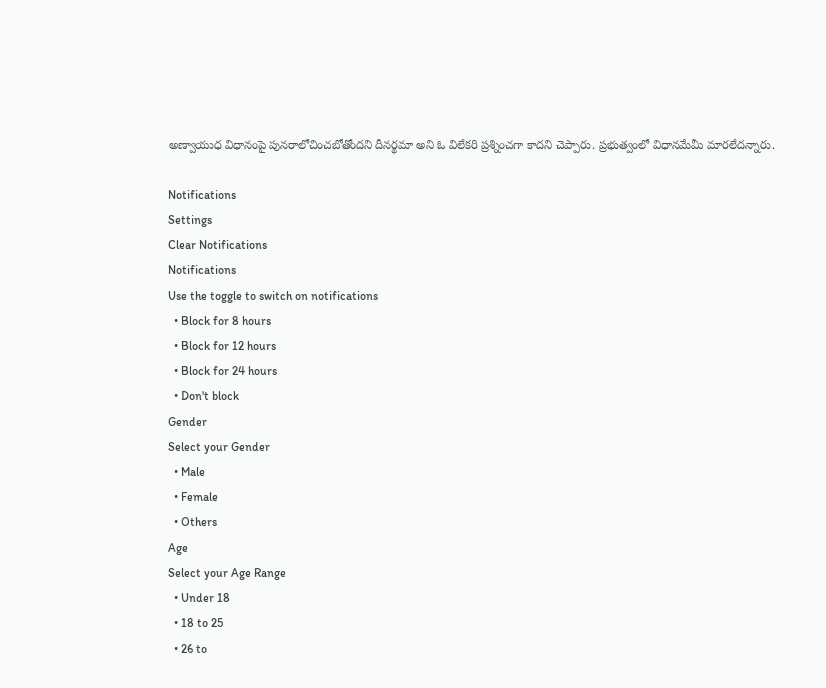అణ్వాయుధ విధానంపై పునరాలోచించబోతోందని దీనర్థమా అని ఓ విలేకరి ప్రశ్నించగా కాదని చెప్పారు. ప్రభుత్వంలో విధానమేమీ మారలేదన్నారు.

Notifications
Settings
Clear Notifications
Notifications
Use the toggle to switch on notifications
  • Block for 8 hours
  • Block for 12 hours
  • Block for 24 hours
  • Don't block
Gender
Select your Gender
  • Male
  • Female
  • Others
Age
Select your Age Range
  • Under 18
  • 18 to 25
  • 26 to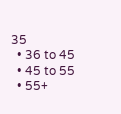35
  • 36 to 45
  • 45 to 55
  • 55+